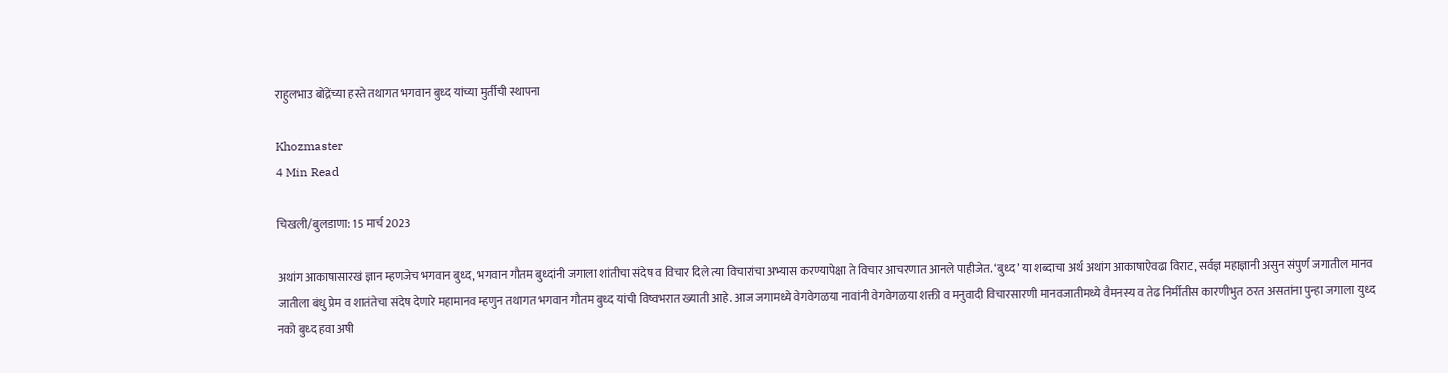राहुलभाउ बोंद्रेंच्या हस्ते तथागत भगवान बुध्द यांच्या मुर्तीची स्थापना

Khozmaster
4 Min Read

चिखली/बुलडाणा: 15 मार्च 2023

अथांग आकाषासारखं ज्ञान म्हणजेच भगवान बुध्द, भगवान गौतम बुध्दांनी जगाला शांतीचा संदेष व विचार दिले त्या विचारांचा अभ्यास करण्यापेक्षा ते विचार आचरणात आनले पाहीजेत. ‘बुध्द’ या शब्दाचा अर्थ अथांग आकाषाऐवढा विराट, सर्वज्ञ महाज्ञानी असुन संपुर्ण जगातील मानव जातीला बंधु प्रेम व शातंतेचा संदेष देणारे महामानव म्हणुन तथागत भगवान गौतम बुध्द यांची विष्वभरात ख्याती आहे. आज जगामध्ये वेगवेगळया नावांनी वेगवेगळया शक्ती व मनुवादी विचारसारणी मानवजातीमध्ये वैमनस्य व तेढ निर्मीतीस कारणीभुत ठरत असतांना पुन्हा जगाला युध्द नको बुध्द हवा अषी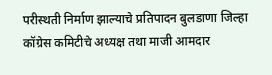परीस्थती निर्माण झाल्याचे प्रतिपादन बुलडाणा जिल्हा कॉग्रेस कमिटीचे अध्यक्ष तथा माजी आमदार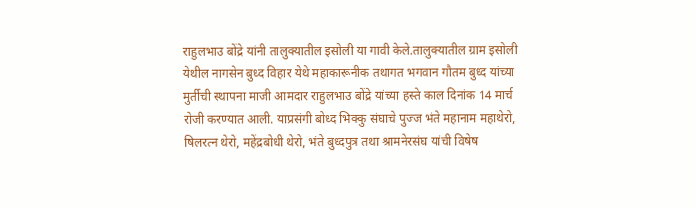राहुलभाउ बोंद्रे यांनी तालुक्यातील इसोली या गावी केले.तालुक्यातील ग्राम इसोली येथील नागसेन बुध्द विहार येथे महाकारूनीक तथागत भगवान गौतम बुध्द यांच्या मुर्तीची स्थापना माजी आमदार राहुलभाउ बोंद्रे यांच्या हस्ते काल दिनांक 14 मार्च रोजी करण्यात आली. याप्रसंगी बोध्द भिक्कु संघाचे पुज्ज भंते महानाम महाथेरो, षिलरत्न थेरो, महेंद्रबोधी थेरो, भंते बुध्दपुत्र तथा श्रामनेरसंघ यांची विषेष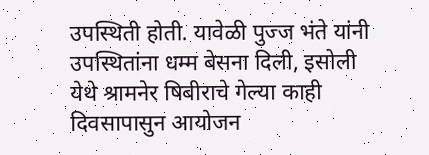उपस्थिती होती. यावेळी पुज्ज भंते यांनी उपस्थितांना धम्म बेसना दिली, इसोली येथे श्रामनेर षिबीराचे गेल्या काही दिवसापासुन आयोजन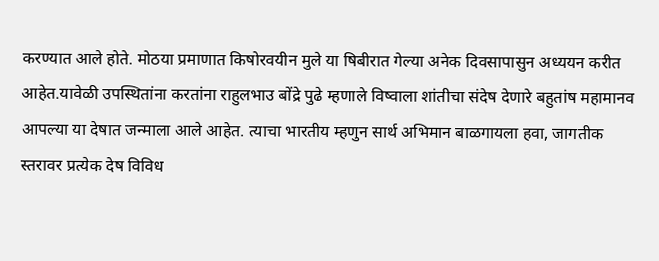करण्यात आले होते. मोठया प्रमाणात किषोरवयीन मुले या षिबीरात गेल्या अनेक दिवसापासुन अध्ययन करीत आहेत.यावेळी उपस्थितांना करतांना राहुलभाउ बोंद्रे पुढे म्हणाले विष्वाला शांतीचा संदेष देणारे बहुतांष महामानव आपल्या या देषात जन्माला आले आहेत. त्याचा भारतीय म्हणुन सार्थ अभिमान बाळगायला हवा, जागतीक स्तरावर प्रत्येक देष विविध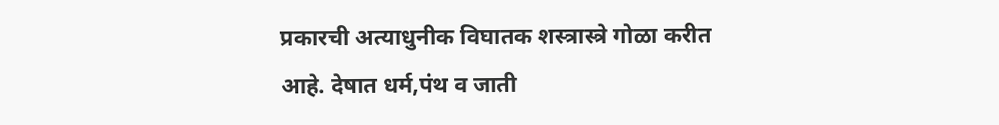प्रकारची अत्याधुनीक विघातक शस्त्रास्त्रे गोळा करीत आहे. देषात धर्म,पंथ व जाती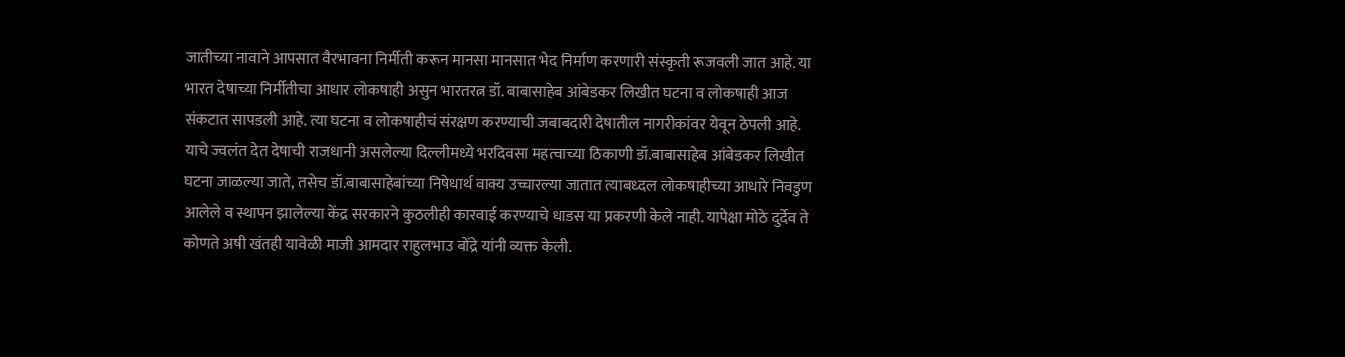जातीच्या नावाने आपसात वैरभावना निर्मीती करून मानसा मानसात भेद निर्माण करणारी संस्कृती रूजवली जात आहे. या भारत देषाच्या निर्मीतीचा आधार लोकषाही असुन भारतरत्न डॉ. बाबासाहेब आंबेडकर लिखीत घटना व लोकषाही आज संकटात सापडली आहे. त्या घटना व लोकषाहीचं संरक्षण करण्याची जबाबदारी देषातील नागरीकांवर येवून ठेपली आहे. याचे ज्वलंत देत देषाची राजधानी असलेल्या दिल्लीमध्ये भरदिवसा महत्वाच्या ठिकाणी डॉ.बाबासाहेब आंबेडकर लिखीत घटना जाळल्या जाते, तसेच डॉ.बाबासाहेबांच्या निषेधार्थ वाक्य उच्चारल्या जातात त्याबध्दल लोकषाहीच्या आधारे निवडुण आलेले व स्थापन झालेल्या केंद्र सरकारने कुठलीही कारवाई करण्याचे धाडस या प्रकरणी केले नाही. यापेक्षा मोठे दुर्देव ते कोणते अषी खंतही यावेळी माजी आमदार राहुलभाउ बोंद्रे यांनी व्यक्त केली.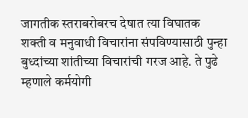जागतीक स्तराबरोबरच देषात त्या विघातक शक्ती व मनुवाधी विचारांना संपविण्यासाठी पुन्हा बुध्दांच्या शांतीच्या विचारांची गरज आहे. ते पुढे म्हणाले कर्मयोगी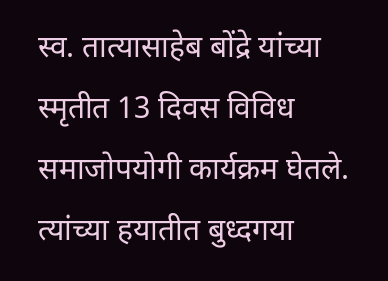स्व. तात्यासाहेब बोंद्रे यांच्या स्मृतीत 13 दिवस विविध समाजोपयोगी कार्यक्रम घेतले. त्यांच्या हयातीत बुध्दगया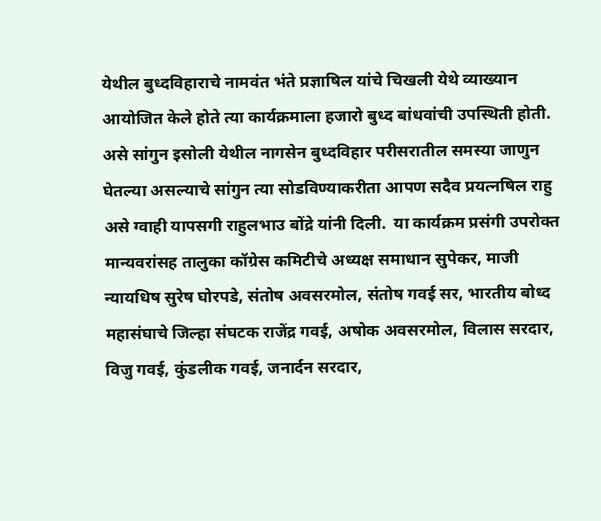येथील बुध्दविहाराचे नामवंत भंते प्रज्ञाषिल यांचे चिखली येथे व्याख्यान आयोजित केले होते त्या कार्यक्रमाला हजारो बुध्द बांधवांची उपस्थिती होती. असे सांगुन इसोली येथील नागसेन बुध्दविहार परीसरातील समस्या जाणुन घेतल्या असल्याचे सांगुन त्या सोडविण्याकरीता आपण सदैव प्रयत्नषिल राहु असे ग्वाही यापसगी राहुलभाउ बोंद्रे यांनी दिली.  या कार्यक्रम प्रसंगी उपरोक्त मान्यवरांसह तालुका कॉग्रेस कमिटीचे अध्यक्ष समाधान सुपेकर, माजी न्यायधिष सुरेष घोरपडे, संतोष अवसरमोल, संतोष गवई सर, भारतीय बोध्द महासंघाचे जिल्हा संघटक राजेंद्र गवई, अषोक अवसरमोल, विलास सरदार, विजु गवई, कुंडलीक गवई, जनार्दन सरदार,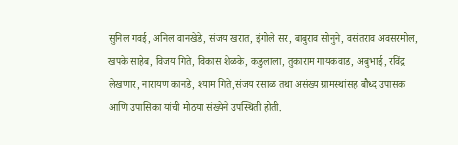सुनिल गवई, अनिल वानखेडे, संजय खरात, इंगोले सर, बाबुराव सोनुने, वसंतराव अवसरमोल, खपके साहेब, विजय गिते, विकास शेळके, कडुलाला, तुकाराम गायकवाड, अबुभाई, रविंद्र लेखणार, नारायण कानडे, श्याम गिते,संजय रसाळ तथा असंख्य ग्रामस्थांसह बौध्द उपासक आणि उपासिका यांची मोठया संख्येने उपस्थिती होती.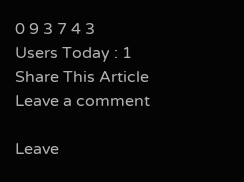0 9 3 7 4 3
Users Today : 1
Share This Article
Leave a comment

Leave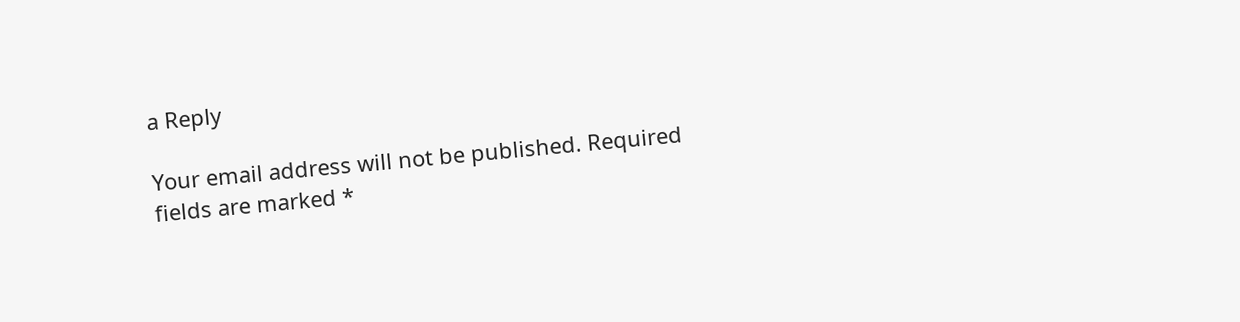a Reply

Your email address will not be published. Required fields are marked *